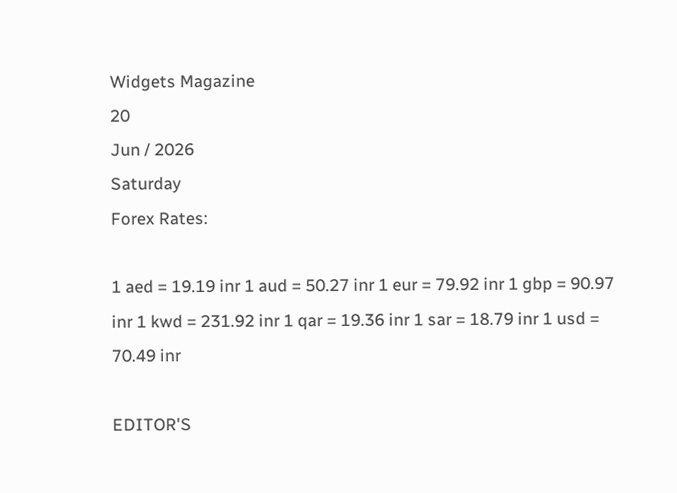Widgets Magazine
20
Jun / 2026
Saturday
Forex Rates:

1 aed = 19.19 inr 1 aud = 50.27 inr 1 eur = 79.92 inr 1 gbp = 90.97 inr 1 kwd = 231.92 inr 1 qar = 19.36 inr 1 sar = 18.79 inr 1 usd = 70.49 inr

EDITOR'S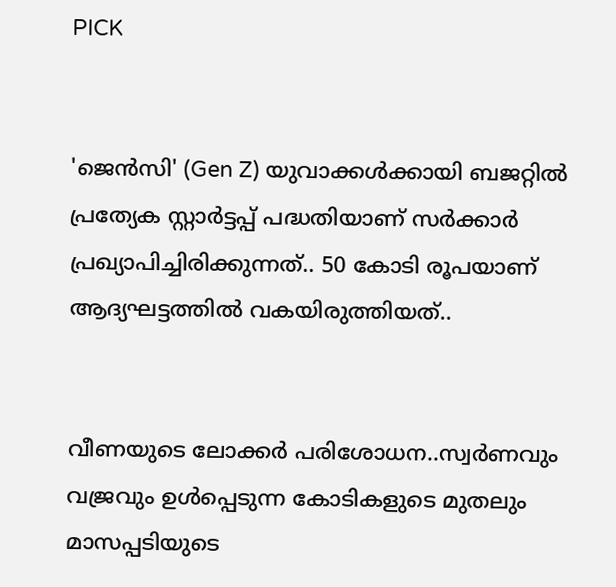PICK


'ജെൻസി' (Gen Z) യുവാക്കൾക്കായി ബജറ്റിൽ പ്രത്യേക സ്റ്റാർട്ടപ്പ് പദ്ധതിയാണ് സർക്കാർ പ്രഖ്യാപിച്ചിരിക്കുന്നത്.. 50 കോടി രൂപയാണ് ആദ്യഘട്ടത്തിൽ വകയിരുത്തിയത്..


വീണയുടെ ലോക്കര്‍ പരിശോധന..സ്വര്‍ണവും വജ്രവും ഉള്‍പ്പെടുന്ന കോടികളുടെ മുതലും മാസപ്പടിയുടെ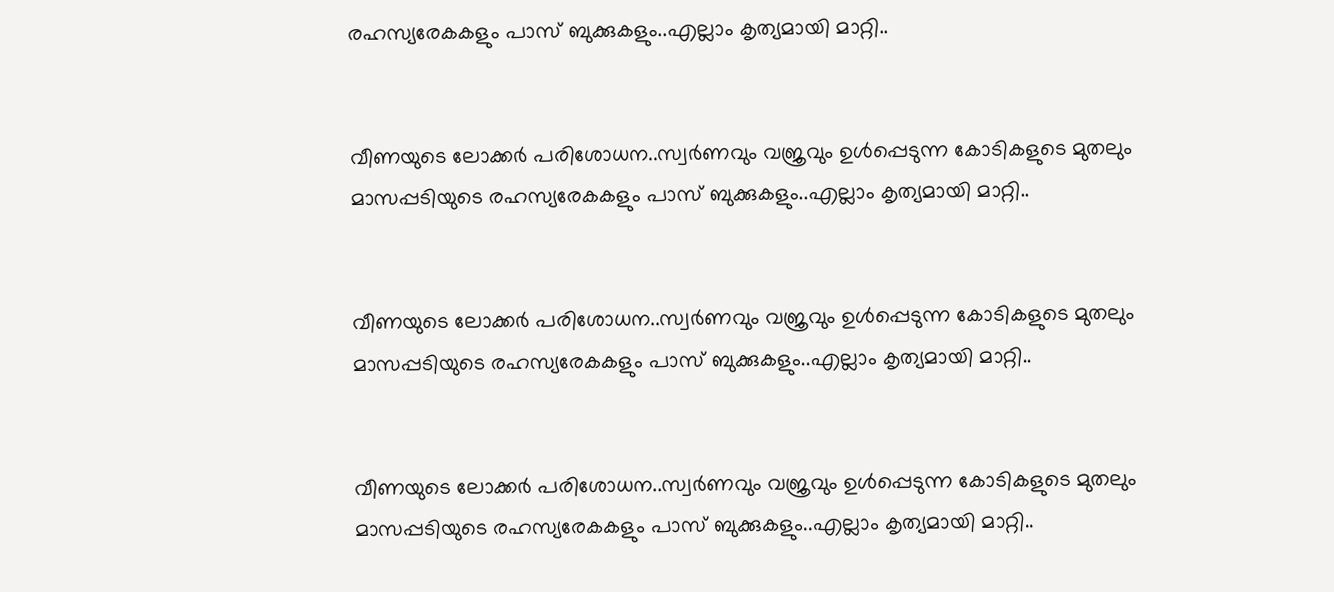രഹസ്യരേകകളും പാസ് ബുക്കുകളും..എല്ലാം കൃത്യമായി മാറ്റി..


വീണയുടെ ലോക്കര്‍ പരിശോധന..സ്വര്‍ണവും വജ്രവും ഉള്‍പ്പെടുന്ന കോടികളുടെ മുതലും മാസപ്പടിയുടെ രഹസ്യരേകകളും പാസ് ബുക്കുകളും..എല്ലാം കൃത്യമായി മാറ്റി..


വീണയുടെ ലോക്കര്‍ പരിശോധന..സ്വര്‍ണവും വജ്രവും ഉള്‍പ്പെടുന്ന കോടികളുടെ മുതലും മാസപ്പടിയുടെ രഹസ്യരേകകളും പാസ് ബുക്കുകളും..എല്ലാം കൃത്യമായി മാറ്റി..


വീണയുടെ ലോക്കര്‍ പരിശോധന..സ്വര്‍ണവും വജ്രവും ഉള്‍പ്പെടുന്ന കോടികളുടെ മുതലും മാസപ്പടിയുടെ രഹസ്യരേകകളും പാസ് ബുക്കുകളും..എല്ലാം കൃത്യമായി മാറ്റി..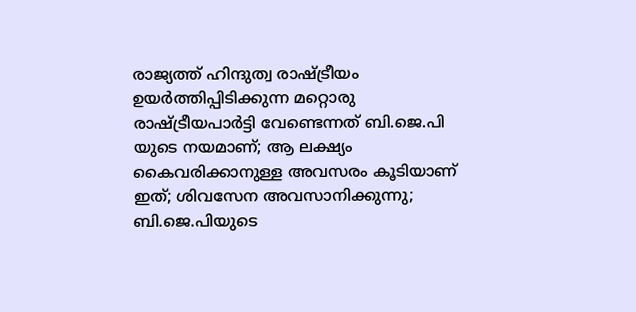രാജ്യത്ത് ഹിന്ദുത്വ രാഷ്ട്രീയം ഉയര്‍ത്തിപ്പിടിക്കുന്ന മറ്റൊരു രാഷ്ട്രീയപാര്‍ട്ടി വേണ്ടെന്നത് ബി.ജെ.പി യുടെ നയമാണ്; ആ ലക്ഷ്യം കൈവരിക്കാനുള്ള അവസരം കൂടിയാണ് ഇത്; ശിവസേന അവസാനിക്കുന്നു; ബി.ജെ.പിയുടെ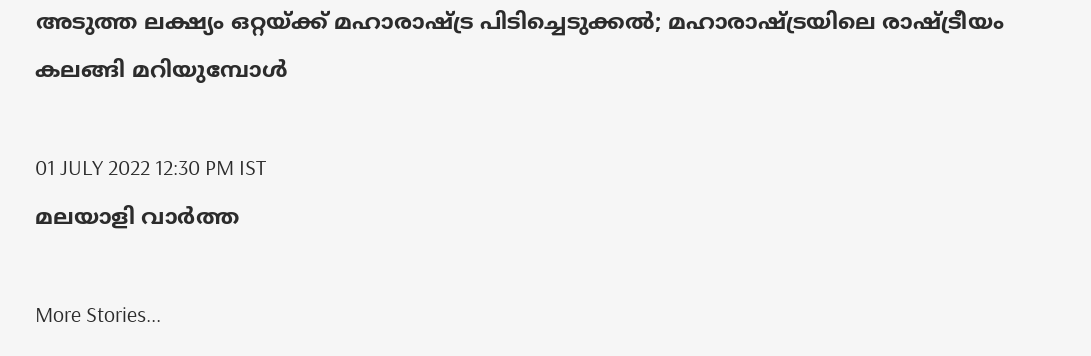അടുത്ത ലക്ഷ്യം ഒറ്റയ്ക്ക് മഹാരാഷ്ട്ര പിടിച്ചെടുക്കല്‍; മഹാരാഷ്ട്രയിലെ രാഷ്ട്രീയം കലങ്ങി മറിയുമ്പോള്‍

01 JULY 2022 12:30 PM IST
മലയാളി വാര്‍ത്ത

More Stories...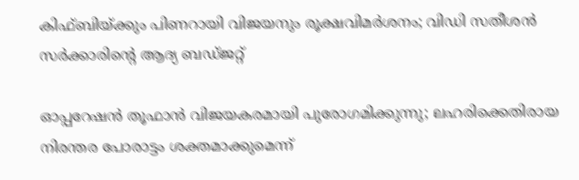കിഫ്‌ബിയ്‌ക്കും പിണറായി വിജയനും രൂക്ഷവിമർശനം; വിഡി സതീശൻ സർക്കാരിന്റെ ആദ്യ ബഡ്‌ജറ്റ്

ഓപ്പറേഷന്‍ തൂഫാൻ വിജയകരമായി പുരോഗമിക്കുന്നു; ലഹരിക്കെതിരായ നിരന്തര പോരാട്ടം ശക്തമാക്കുമെന്ന്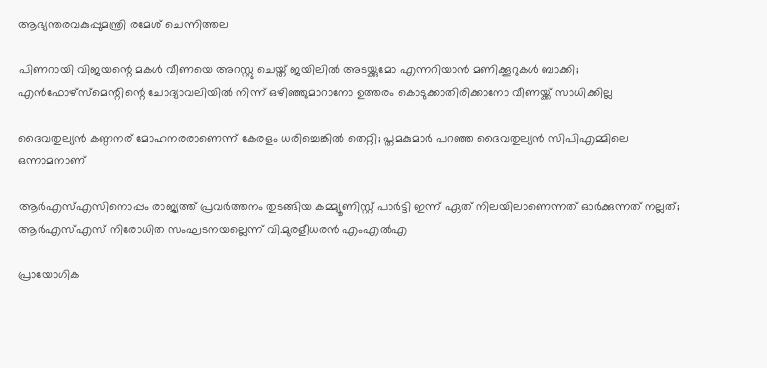ആഭ്യന്തരവകുപ്പുമന്ത്രി രമേശ് ചെന്നിത്തല

പിണറായി വിജയന്റെ മകള്‍ വീണയെ അറസ്റ്റു ചെയ്ത് ജയിലില്‍ അടയ്ക്കുമോ എന്നറിയാന്‍ മണിക്കൂറുകള്‍ ബാക്കി; എന്‍ഫോഴ്‌സ്‌മെന്റിന്റെ ചോദ്യാവലിയില്‍ നിന്ന് ഒഴിഞ്ഞുമാറാനോ ഉത്തരം കൊടുക്കാതിരിക്കാനോ വീണയ്ക്ക് സാധിക്കില്ല

ദൈവതുല്യൻ കണ്ഠനര് മോഹനരരാണെന്ന് കേരളം ധരിച്ചെങ്കിൽ തെറ്റി; പ്തമകുമാർ പറഞ്ഞ ദൈവതുല്യൻ സിപിഎമ്മിലെ ഒന്നാമനാണ്

ആര്‍എസ്എസിനൊപ്പം രാജ്യത്ത് പ്രവർത്തനം തുടങ്ങിയ കമ്മ്യൂണിസ്റ്റ് പാർട്ടി ഇന്ന് ഏത് നിലയിലാണെന്നത് ഓർക്കുന്നത് നല്ലത്; ആര്‍എസ്എസ് നിരോധിത സംഘടനയല്ലെന്ന് വി.മുരളീധരന്‍ എംഎല്‍എ

പ്രായോഗിക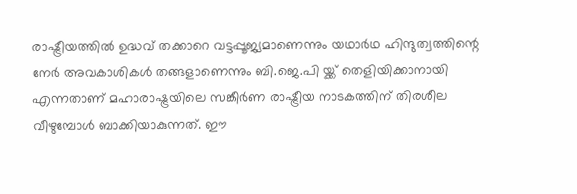രാഷ്ട്രീയത്തില്‍ ഉദ്ധവ് തക്കാറെ വട്ടപ്പൂജ്യമാണെന്നും യഥാര്‍ഥ ഹിന്ദുത്വത്തിന്റെ നേര്‍ അവകാശികള്‍ തങ്ങളാണെന്നും ബി.ജെ.പി യ്ക്ക് തെളിയിക്കാനായി എന്നതാണ് മഹാരാഷ്ട്രയിലെ സങ്കീര്‍ണ രാഷ്ട്രീയ നാടകത്തിന് തിരശീല വീഴുമ്പോള്‍ ബാക്കിയാകുന്നത്. ഈ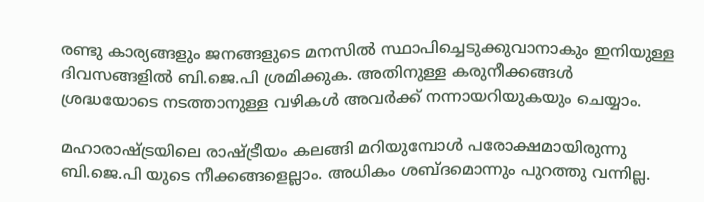രണ്ടു കാര്യങ്ങളും ജനങ്ങളുടെ മനസില്‍ സ്ഥാപിച്ചെടുക്കുവാനാകും ഇനിയുള്ള ദിവസങ്ങളില്‍ ബി.ജെ.പി ശ്രമിക്കുക. അതിനുള്ള കരുനീക്കങ്ങള്‍ ശ്രദ്ധയോടെ നടത്താനുള്ള വഴികള്‍ അവര്‍ക്ക് നന്നായറിയുകയും ചെയ്യാം.

മഹാരാഷ്ട്രയിലെ രാഷ്ട്രീയം കലങ്ങി മറിയുമ്പോള്‍ പരോക്ഷമായിരുന്നു ബി.ജെ.പി യുടെ നീക്കങ്ങളെല്ലാം. അധികം ശബ്ദമൊന്നും പുറത്തു വന്നില്ല.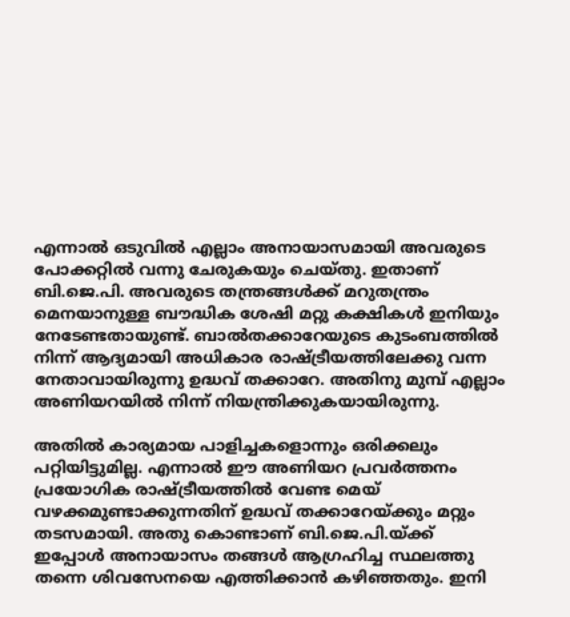എന്നാല്‍ ഒടുവില്‍ എല്ലാം അനായാസമായി അവരുടെ പോക്കറ്റില്‍ വന്നു ചേരുകയും ചെയ്തു. ഇതാണ് ബി.ജെ.പി. അവരുടെ തന്ത്രങ്ങള്‍ക്ക് മറുതന്ത്രം മെനയാനുള്ള ബൗദ്ധിക ശേഷി മറ്റു കക്ഷികള്‍ ഇനിയും നേടേണ്ടതായുണ്ട്. ബാല്‍തക്കാറേയുടെ കുടംബത്തില്‍ നിന്ന് ആദ്യമായി അധികാര രാഷ്ട്രീയത്തിലേക്കു വന്ന നേതാവായിരുന്നു ഉദ്ധവ് തക്കാറേ. അതിനു മുമ്പ് എല്ലാം അണിയറയില്‍ നിന്ന് നിയന്ത്രിക്കുകയായിരുന്നു.

അതില്‍ കാര്യമായ പാളിച്ചകളൊന്നും ഒരിക്കലും പറ്റിയിട്ടുമില്ല. എന്നാല്‍ ഈ അണിയറ പ്രവര്‍ത്തനം പ്രയോഗിക രാഷ്ട്രീയത്തില്‍ വേണ്ട മെയ് വഴക്കമുണ്ടാക്കുന്നതിന് ഉദ്ധവ് തക്കാറേയ്ക്കും മറ്റും തടസമായി. അതു കൊണ്ടാണ് ബി.ജെ.പി.യ്ക്ക് ഇപ്പോള്‍ അനായാസം തങ്ങള്‍ ആഗ്രഹിച്ച സ്ഥലത്തു തന്നെ ശിവസേനയെ എത്തിക്കാന്‍ കഴിഞ്ഞതും. ഇനി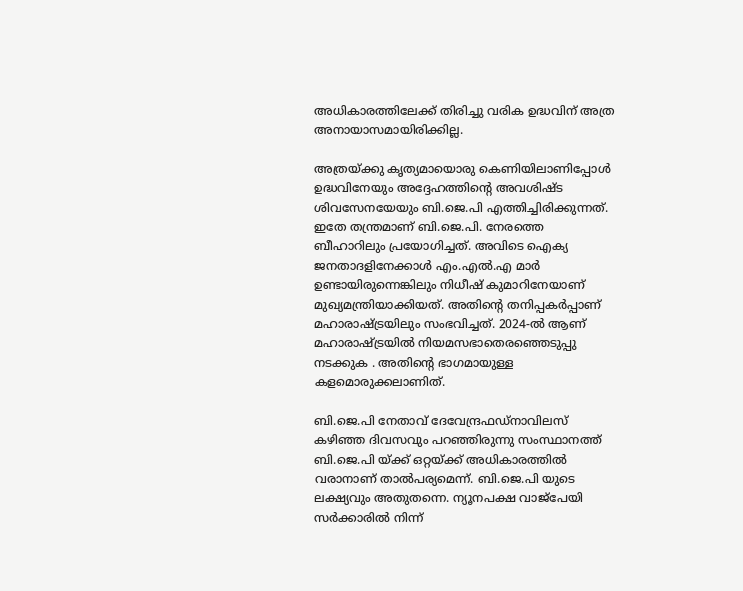അധികാരത്തിലേക്ക് തിരിച്ചു വരിക ഉദ്ധവിന് അത്ര അനായാസമായിരിക്കില്ല.

അത്രയ്ക്കു കൃത്യമായൊരു കെണിയിലാണിപ്പോള്‍ ഉദ്ധവിനേയും അദ്ദേഹത്തിന്റെ അവശിഷ്ട ശിവസേനയേയും ബി.ജെ.പി എത്തിച്ചിരിക്കുന്നത്. ഇതേ തന്ത്രമാണ് ബി.ജെ.പി. നേരത്തെ ബീഹാറിലും പ്രയോഗിച്ചത്. അവിടെ ഐക്യ ജനതാദളിനേക്കാള്‍ എം.എല്‍.എ മാര്‍ ഉണ്ടായിരുന്നെങ്കിലും നിധീഷ് കുമാറിനേയാണ് മുഖ്യമന്ത്രിയാക്കിയത്. അതിന്റെ തനിപ്പകര്‍പ്പാണ് മഹാരാഷ്ട്രയിലും സംഭവിച്ചത്. 2024-ല്‍ ആണ് മഹാരാഷ്ട്രയില്‍ നിയമസഭാതെരഞ്ഞെടുപ്പു നടക്കുക . അതിന്റെ ഭാഗമായുള്ള കളമൊരുക്കലാണിത്.

ബി.ജെ.പി നേതാവ് ദേവേന്ദ്രഫഡ്‌നാവിലസ് കഴിഞ്ഞ ദിവസവും പറഞ്ഞിരുന്നു സംസ്ഥാനത്ത് ബി.ജെ.പി യ്ക്ക് ഒറ്റയ്ക്ക് അധികാരത്തില്‍ വരാനാണ് താല്‍പര്യമെന്ന്. ബി.ജെ.പി യുടെ ലക്ഷ്യവും അതുതന്നെ. ന്യൂനപക്ഷ വാജ്‌പേയി സര്‍ക്കാരില്‍ നിന്ന്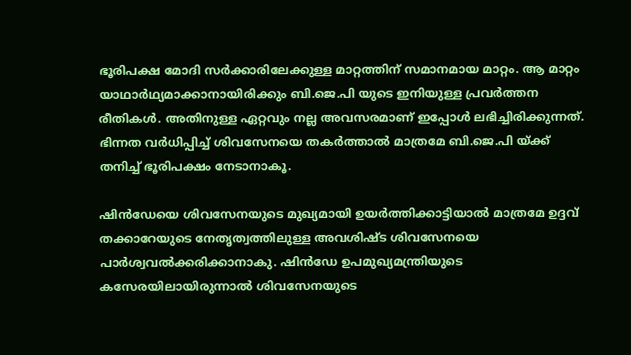ഭൂരിപക്ഷ മോദി സര്‍ക്കാരിലേക്കുള്ള മാറ്റത്തിന് സമാനമായ മാറ്റം. ആ മാറ്റം യാഥാര്‍ഥ്യമാക്കാനായിരിക്കും ബി.ജെ.പി യുടെ ഇനിയുള്ള പ്രവര്‍ത്തന രീതികള്‍. അതിനുള്ള ഏറ്റവും നല്ല അവസരമാണ് ഇപ്പോള്‍ ലഭിച്ചിരിക്കുന്നത്. ഭിന്നത വര്‍ധിപ്പിച്ച് ശിവസേനയെ തകര്‍ത്താല്‍ മാത്രമേ ബി.ജെ.പി യ്ക്ക് തനിച്ച് ഭൂരിപക്ഷം നേടാനാകൂ.

ഷിന്‍ഡേയെ ശിവസേനയുടെ മുഖ്യമായി ഉയര്‍ത്തിക്കാട്ടിയാല്‍ മാത്രമേ ഉദ്ദവ് തക്കാറേയുടെ നേതൃത്വത്തിലുള്ള അവശിഷ്ട ശിവസേനയെ പാര്‍ശ്വവല്‍ക്കരിക്കാനാകു. ഷിന്‍ഡേ ഉപമുഖ്യമന്ത്രിയുടെ കസേരയിലായിരുന്നാല്‍ ശിവസേനയുടെ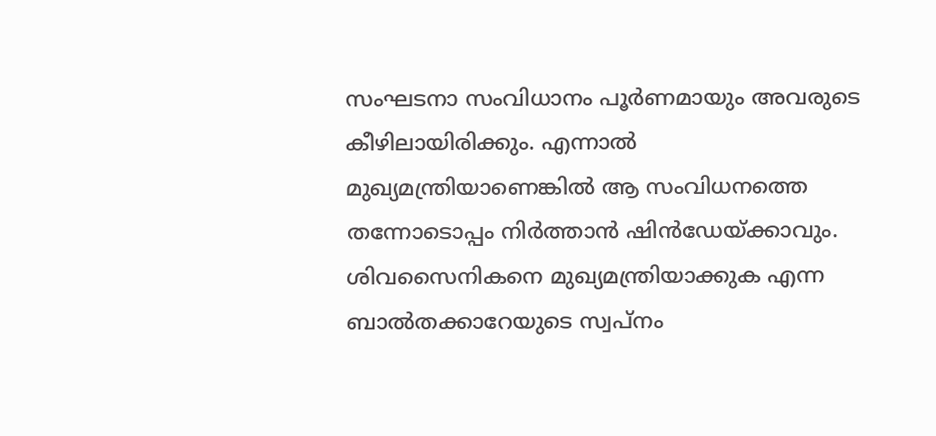സംഘടനാ സംവിധാനം പൂര്‍ണമായും അവരുടെ കീഴിലായിരിക്കും. എന്നാല്‍ മുഖ്യമന്ത്രിയാണെങ്കില്‍ ആ സംവിധനത്തെ തന്നോടൊപ്പം നിര്‍ത്താന്‍ ഷിന്‍ഡേയ്ക്കാവും. ശിവസൈനികനെ മുഖ്യമന്ത്രിയാക്കുക എന്ന ബാല്‍തക്കാറേയുടെ സ്വപ്‌നം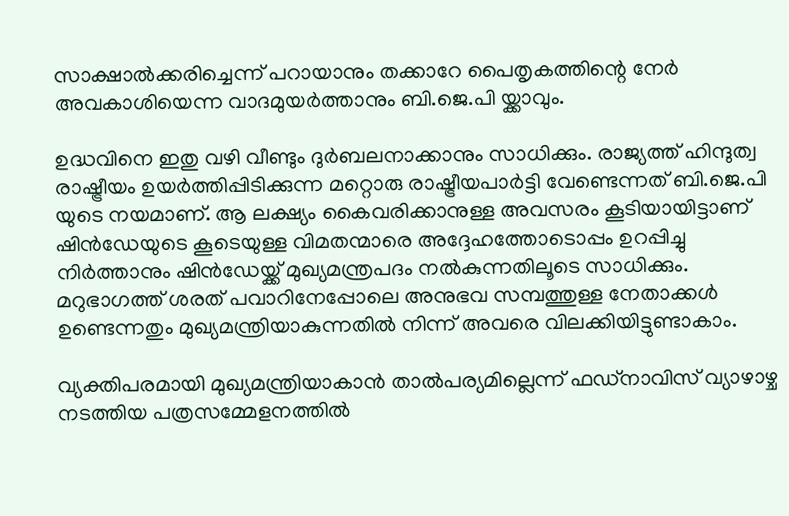സാക്ഷാല്‍ക്കരിച്ചെന്ന് പറായാനും തക്കാറേ പൈതൃകത്തിന്റെ നേര്‍ അവകാശിയെന്ന വാദമുയര്‍ത്താനും ബി.ജെ.പി യ്ക്കാവും.

ഉദ്ധവിനെ ഇതു വഴി വീണ്ടും ദുര്‍ബലനാക്കാനും സാധിക്കും. രാജ്യത്ത് ഹിന്ദുത്വ രാഷ്ട്രീയം ഉയര്‍ത്തിപ്പിടിക്കുന്ന മറ്റൊരു രാഷ്ട്രീയപാര്‍ട്ടി വേണ്ടെന്നത് ബി.ജെ.പി യുടെ നയമാണ്. ആ ലക്ഷ്യം കൈവരിക്കാനുള്ള അവസരം കൂടിയായിട്ടാണ് ഷിന്‍ഡേയുടെ കൂടെയുള്ള വിമതന്മാരെ അദ്ദേഹത്തോടൊപ്പം ഉറപ്പിച്ചു നിര്‍ത്താനും ഷിന്‍ഡേയ്ക്ക് മുഖ്യമന്ത്രപദം നല്‍കുന്നതിലൂടെ സാധിക്കും. മറുഭാഗത്ത് ശരത് പവാറിനേപ്പോലെ അനുഭവ സമ്പത്തുള്ള നേതാക്കള്‍ ഉണ്ടെന്നതും മുഖ്യമന്ത്രിയാകുന്നതില്‍ നിന്ന് അവരെ വിലക്കിയിട്ടുണ്ടാകാം.

വ്യക്തിപരമായി മുഖ്യമന്ത്രിയാകാന്‍ താല്‍പര്യമില്ലെന്ന് ഫഡ്‌നാവിസ് വ്യാഴാഴ്ച നടത്തിയ പത്രസമ്മേളനത്തില്‍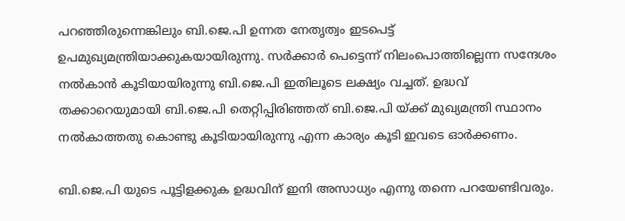പറഞ്ഞിരുന്നെങ്കിലും ബി.ജെ.പി ഉന്നത നേതൃത്വം ഇടപെട്ട് ഉപമുഖ്യമന്ത്രിയാക്കുകയായിരുന്നു. സര്‍ക്കാര്‍ പെട്ടെന്ന് നിലംപൊത്തില്ലെന്ന സന്ദേശം നല്‍കാന്‍ കൂടിയായിരുന്നു ബി.ജെ.പി ഇതിലൂടെ ലക്ഷ്യം വച്ചത്. ഉദ്ധവ് തക്കാറെയുമായി ബി.ജെ.പി തെറ്റിപ്പിരിഞ്ഞത് ബി.ജെ.പി യ്ക്ക് മുഖ്യമന്ത്രി സ്ഥാനം നല്‍കാത്തതു കൊണ്ടു കൂടിയായിരുന്നു എന്ന കാര്യം കൂടി ഇവടെ ഓര്‍ക്കണം.

ബി.ജെ.പി യുടെ പൂട്ടിളക്കുക ഉദ്ധവിന് ഇനി അസാധ്യം എന്നു തന്നെ പറയേണ്ടിവരും.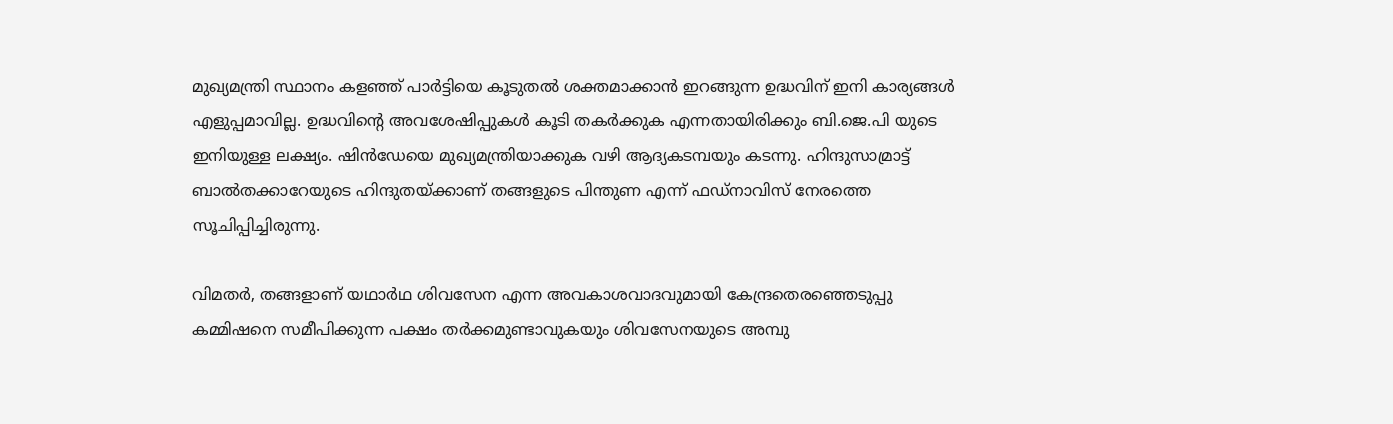മുഖ്യമന്ത്രി സ്ഥാനം കളഞ്ഞ് പാര്‍ട്ടിയെ കൂടുതല്‍ ശക്തമാക്കാന്‍ ഇറങ്ങുന്ന ഉദ്ധവിന് ഇനി കാര്യങ്ങള്‍ എളുപ്പമാവില്ല. ഉദ്ധവിന്റെ അവശേഷിപ്പുകള്‍ കൂടി തകര്‍ക്കുക എന്നതായിരിക്കും ബി.ജെ.പി യുടെ ഇനിയുള്ള ലക്ഷ്യം. ഷിന്‍ഡേയെ മുഖ്യമന്ത്രിയാക്കുക വഴി ആദ്യകടമ്പയും കടന്നു. ഹിന്ദുസാമ്രാട്ട് ബാല്‍തക്കാറേയുടെ ഹിന്ദുതയ്ക്കാണ് തങ്ങളുടെ പിന്തുണ എന്ന് ഫഡ്‌നാവിസ് നേരത്തെ സൂചിപ്പിച്ചിരുന്നു.

വിമതര്‍, തങ്ങളാണ് യഥാര്‍ഥ ശിവസേന എന്ന അവകാശവാദവുമായി കേന്ദ്രതെരഞ്ഞെടുപ്പു കമ്മിഷനെ സമീപിക്കുന്ന പക്ഷം തര്‍ക്കമുണ്ടാവുകയും ശിവസേനയുടെ അമ്പു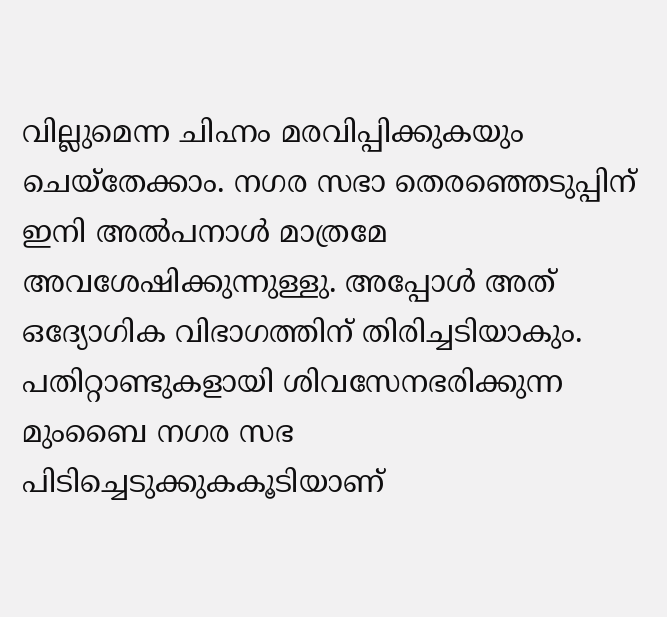വില്ലുമെന്ന ചിഹ്നം മരവിപ്പിക്കുകയും ചെയ്‌തേക്കാം. നഗര സഭാ തെരഞ്ഞെടുപ്പിന് ഇനി അല്‍പനാള്‍ മാത്രമേ അവശേഷിക്കുന്നുള്ളു. അപ്പോള്‍ അത് ഒദ്യോഗിക വിഭാഗത്തിന് തിരിച്ചടിയാകും. പതിറ്റാണ്ടുകളായി ശിവസേനഭരിക്കുന്ന മുംബൈ നഗര സഭ പിടിച്ചെടുക്കുകകൂടിയാണ്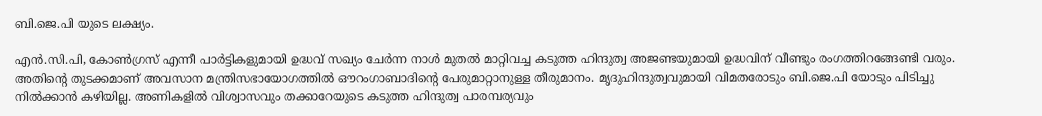ബി.ജെ.പി യുടെ ലക്ഷ്യം.

എന്‍.സി.പി, കോണ്‍ഗ്രസ് എന്നീ പാര്‍ട്ടികളുമായി ഉദ്ധവ് സഖ്യം ചേര്‍ന്ന നാള്‍ മുതല്‍ മാറ്റിവച്ച കടുത്ത ഹിന്ദുത്വ അജണ്ടയുമായി ഉദ്ധവിന് വീണ്ടും രംഗത്തിറങ്ങേണ്ടി വരും. അതിന്റെ തുടക്കമാണ് അവസാന മന്ത്രിസഭായോഗത്തില്‍ ഔറംഗാബാദിന്റെ പേരുമാറ്റാനുള്ള തീരുമാനം. മൃദുഹിന്ദുത്വവുമായി വിമതരോടും ബി.ജെ.പി യോടും പിടിച്ചു നില്‍ക്കാന്‍ കഴിയില്ല. അണികളില്‍ വിശ്വാസവും തക്കാറേയുടെ കടുത്ത ഹിന്ദുത്വ പാരമ്പര്യവും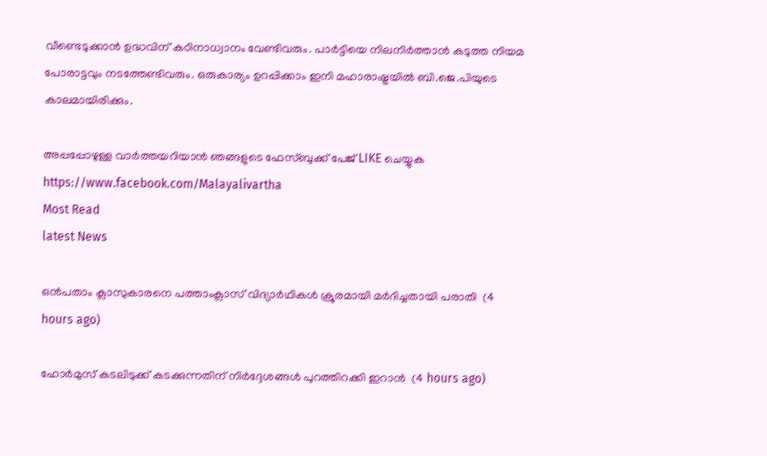വീണ്ടെടുക്കാന്‍ ഉദ്ധവിന് കഠിനാധ്വാനം വേണ്ടിവരും. പാര്‍ട്ടിയെ നിലനിര്‍ത്താന്‍ കടുത്ത നിയമ പോരാട്ടവും നടത്തേണ്ടിവരും. ഒരുകാര്യം ഉറപ്പിക്കാം ഇനി മഹാരാഷ്ട്രയില്‍ ബി.ജെ.പിയുടെ കാലമായിരിക്കും.

അപ്പപ്പോഴുള്ള വാര്‍ത്തയറിയാന്‍ ഞങ്ങളുടെ ഫേസ്‌ബുക്ക്‌ പേജ് LIKE ചെയ്യുക
https://www.facebook.com/Malayalivartha
Most Read
latest News

ഒന്‍പതാം ക്ലാസുകാരനെ പത്താംക്ലാസ് വിദ്യാര്‍ഥികള്‍ ക്രൂരമായി മര്‍ദിച്ചതായി പരാതി  (4 hours ago)

ഹോര്‍മുസ് കടലിടുക്ക് കടക്കുന്നതിന് നിര്‍ദ്ദേശങ്ങള്‍ പുറത്തിറക്കി ഇറാന്‍  (4 hours ago)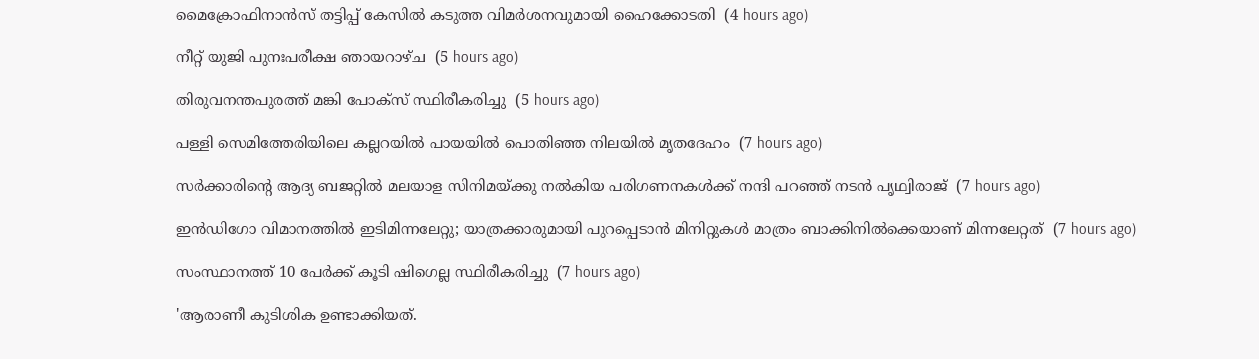മൈക്രോഫിനാന്‍സ് തട്ടിപ്പ് കേസില്‍ കടുത്ത വിമര്‍ശനവുമായി ഹൈക്കോടതി  (4 hours ago)

നീറ്റ് യുജി പുനഃപരീക്ഷ ഞായറാഴ്ച  (5 hours ago)

തിരുവനന്തപുരത്ത് മങ്കി പോക്‌സ് സ്ഥിരീകരിച്ചു  (5 hours ago)

പള്ളി സെമിത്തേരിയിലെ കല്ലറയില്‍ പായയില്‍ പൊതിഞ്ഞ നിലയില്‍ മൃതദേഹം  (7 hours ago)

സര്‍ക്കാരിന്റെ ആദ്യ ബജറ്റില്‍ മലയാള സിനിമയ്ക്കു നല്‍കിയ പരിഗണനകള്‍ക്ക് നന്ദി പറഞ്ഞ് നടന്‍ പൃഥ്വിരാജ്  (7 hours ago)

ഇന്‍ഡിഗോ വിമാനത്തില്‍ ഇടിമിന്നലേറ്റു; യാത്രക്കാരുമായി പുറപ്പെടാന്‍ മിനിറ്റുകള്‍ മാത്രം ബാക്കിനില്‍ക്കെയാണ് മിന്നലേറ്റത്  (7 hours ago)

സംസ്ഥാനത്ത് 10 പേര്‍ക്ക് കൂടി ഷിഗെല്ല സ്ഥിരീകരിച്ചു  (7 hours ago)

'ആരാണീ കുടിശിക ഉണ്ടാക്കിയത്.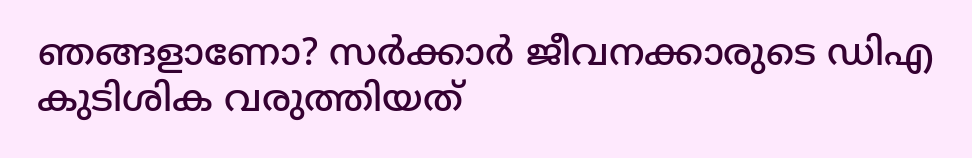ഞങ്ങളാണോ? സര്‍ക്കാര്‍ ജീവനക്കാരുടെ ഡിഎ കുടിശിക വരുത്തിയത്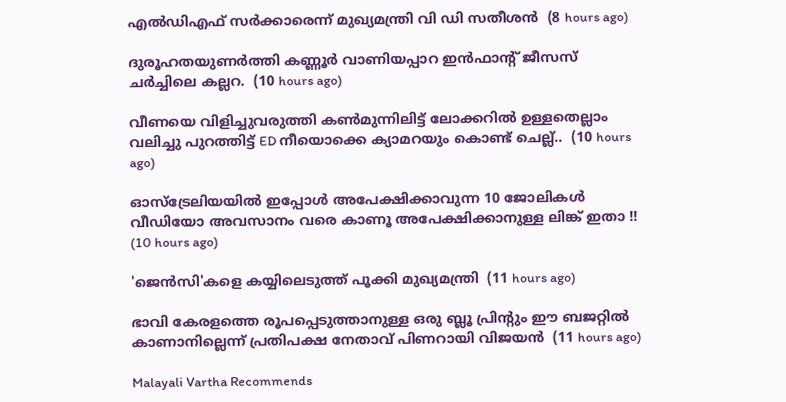എല്‍ഡിഎഫ് സര്‍ക്കാരെന്ന് മുഖ്യമന്ത്രി വി ഡി സതീശന്‍  (8 hours ago)

ദുരൂഹതയുണർത്തി കണ്ണൂർ വാണിയപ്പാറ ഇൻഫാൻ്റ് ജീസസ് ചർച്ചിലെ കല്ലറ.  (10 hours ago)

വീണയെ വിളിച്ചുവരുത്തി കൺമുന്നിലിട്ട് ലോക്കറിൽ ഉള്ളതെല്ലാം വലിച്ചു പുറത്തിട്ട് ED നീയൊക്കെ ക്യാമറയും കൊണ്ട് ചെല്ല്..  (10 hours ago)

ഓസ്ട്രേലിയയിൽ ഇപ്പോൾ അപേക്ഷിക്കാവുന്ന 10 ജോലികൾ വീഡിയോ അവസാനം വരെ കാണൂ അപേക്ഷിക്കാനുള്ള ലിങ്ക് ഇതാ !!  (10 hours ago)

'ജെൻസി'കളെ കയ്യിലെടുത്ത് പൂക്കി മുഖ്യമന്ത്രി  (11 hours ago)

ഭാവി കേരളത്തെ രൂപപ്പെടുത്താനുള്ള ഒരു ബ്ലൂ പ്രിന്റും ഈ ബജറ്റില്‍ കാണാനില്ലെന്ന് പ്രതിപക്ഷ നേതാവ് പിണറായി വിജയന്‍  (11 hours ago)

Malayali Vartha Recommends